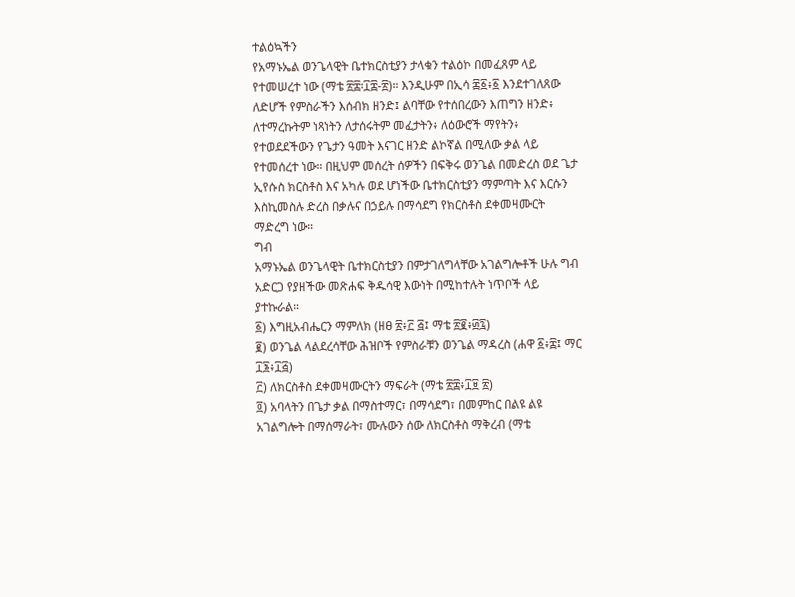ተልዕኳችን
የአማኑኤል ወንጌላዊት ቤተክርስቲያን ታላቁን ተልዕኮ በመፈጸም ላይ የተመሠረተ ነው (ማቴ ፳፰፡፲፰-፳)። እንዲሁም በኢሳ ፷፩፥፩ እንደተገለጸው ለድሆች የምስራችን እሰብክ ዘንድ፤ ልባቸው የተሰበረውን እጠግን ዘንድ፥ ለተማረኩትም ነጻነትን ለታሰሩትም መፈታትን፥ ለዕውሮች ማየትን፥ የተወደደችውን የጌታን ዓመት እናገር ዘንድ ልኮኛል በሚለው ቃል ላይ የተመሰረተ ነው። በዚህም መሰረት ሰዎችን በፍቅሩ ወንጌል በመድረስ ወደ ጌታ ኢየሱስ ክርስቶስ እና አካሉ ወደ ሆነችው ቤተክርስቲያን ማምጣት እና እርሱን እስኪመስሉ ድረስ በቃሉና በኃይሉ በማሳደግ የክርስቶስ ደቀመዛሙርት ማድረግ ነው።
ግብ
አማኑኤል ወንጌላዊት ቤተክርስቲያን በምታገለግላቸው አገልግሎቶች ሁሉ ግብ አድርጋ የያዘችው መጽሐፍ ቅዱሳዊ እውነት በሚከተሉት ነጥቦች ላይ ያተኩራል።
፩) እግዚአብሔርን ማምለክ (ዘፀ ፳፥፫ ፭፤ ማቴ ፳፪፥፴፯)
፪) ወንጌል ላልደረሳቸው ሕዝቦች የምስራቹን ወንጌል ማዳረስ (ሐዋ ፩፥፰፤ ማር ፲፮፥፲፭)
፫) ለክርስቶስ ደቀመዛሙርትን ማፍራት (ማቴ ፳፰፥፲፱ ፳)
፬) አባላትን በጌታ ቃል በማስተማር፣ በማሳደግ፣ በመምከር በልዩ ልዩ አገልግሎት በማሰማራት፣ ሙሉውን ሰው ለክርስቶስ ማቅረብ (ማቴ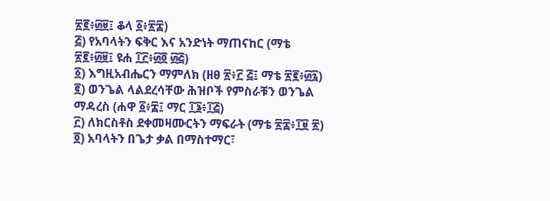፳፪፥፴፱፤ ቆላ ፩፥፳፰)
፭) የአባላትን ፍቅር እና አንድነት ማጠናከር (ማቴ ፳፪፥፴፱፤ ዩሐ ፲፫፥፴፬ ፴፭)
፩) እግዚአብሔርን ማምለክ (ዘፀ ፳፥፫ ፭፤ ማቴ ፳፪፥፴፯)
፪) ወንጌል ላልደረሳቸው ሕዝቦች የምስራቹን ወንጌል ማዳረስ (ሐዋ ፩፥፰፤ ማር ፲፮፥፲፭)
፫) ለክርስቶስ ደቀመዛሙርትን ማፍራት (ማቴ ፳፰፥፲፱ ፳)
፬) አባላትን በጌታ ቃል በማስተማር፣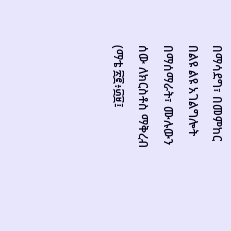በማሳደግ፣ በመምከር በልዩ ልዩ አገልግሎት በማሰማራት፣ ሙሉውን ሰው ለክርስቶስ ማቅረብ (ማቴ ፳፪፥፴፱፤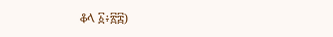ቆላ ፩፥፳፰)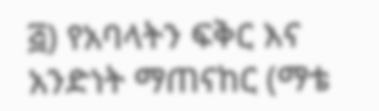፭) የአባላትን ፍቅር እና አንድነት ማጠናከር (ማቴ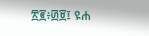፳፪፥፴፱፤ ዩሐ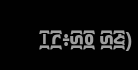፲፫፥፴፬ ፴፭)